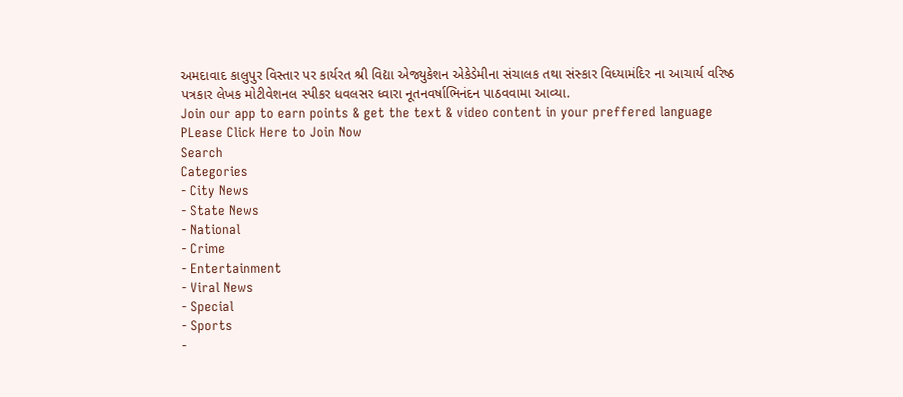અમદાવાદ કાલુપુર વિસ્તાર પર કાર્યરત શ્રી વિદ્યા એજ્યુકેશન એકેડેમીના સંચાલક તથા સંસ્કાર વિધ્યામંદિર ના આચાર્ય વરિષ્ઠ પત્રકાર લેખક મોટીવેશનલ સ્પીકર ધવલસર ધ્વારા નૂતનવર્ષાભિનંદન પાઠવવામા આવ્યા.
Join our app to earn points & get the text & video content in your preffered language
PLease Click Here to Join Now
Search
Categories
- City News
- State News
- National
- Crime
- Entertainment
- Viral News
- Special
- Sports
-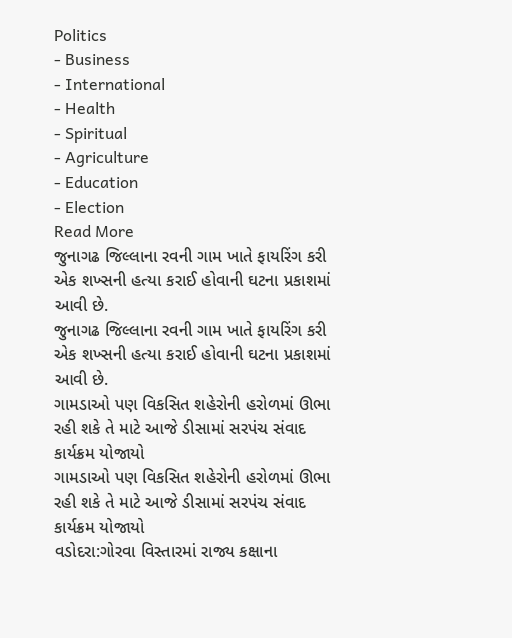Politics
- Business
- International
- Health
- Spiritual
- Agriculture
- Education
- Election
Read More
જુનાગઢ જિલ્લાના રવની ગામ ખાતે ફાયરિંગ કરી એક શખ્સની હત્યા કરાઈ હોવાની ઘટના પ્રકાશમાં આવી છે.
જુનાગઢ જિલ્લાના રવની ગામ ખાતે ફાયરિંગ કરી એક શખ્સની હત્યા કરાઈ હોવાની ઘટના પ્રકાશમાં આવી છે.
ગામડાઓ પણ વિકસિત શહેરોની હરોળમાં ઊભા રહી શકે તે માટે આજે ડીસામાં સરપંચ સંવાદ કાર્યક્રમ યોજાયો
ગામડાઓ પણ વિકસિત શહેરોની હરોળમાં ઊભા રહી શકે તે માટે આજે ડીસામાં સરપંચ સંવાદ કાર્યક્રમ યોજાયો
વડોદરા:ગોરવા વિસ્તારમાં રાજ્ય કક્ષાના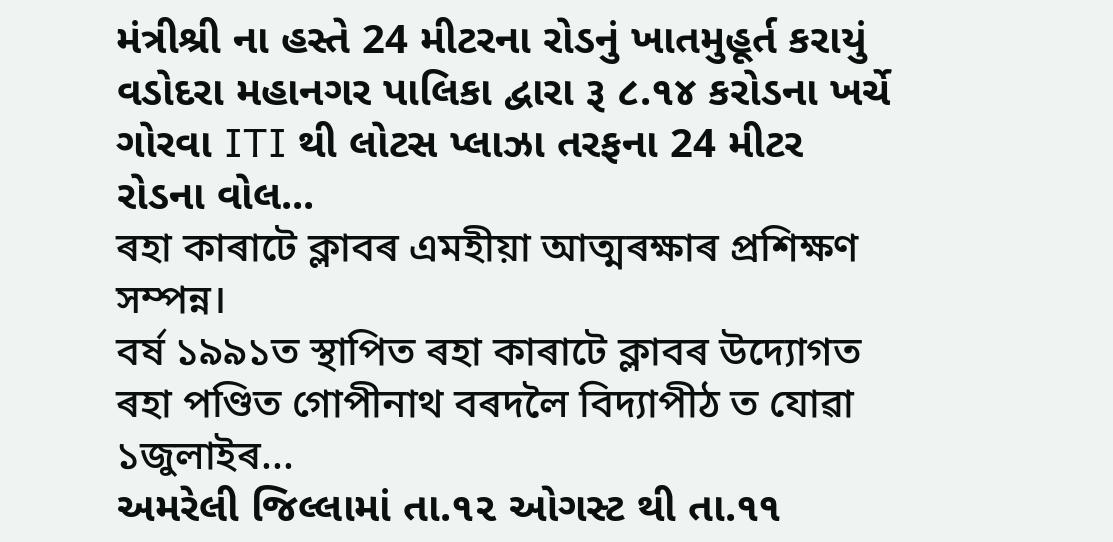મંત્રીશ્રી ના હસ્તે 24 મીટરના રોડનું ખાતમુહૂર્ત કરાયું
વડોદરા મહાનગર પાલિકા દ્વારા રૂ ૮.૧૪ કરોડના ખર્ચે ગોરવા ITI થી લોટસ પ્લાઝા તરફના 24 મીટર રોડના વોલ...
ৰহা কাৰাটে ক্লাবৰ এমহীয়া আত্মৰক্ষাৰ প্ৰশিক্ষণ সম্পন্ন।
বৰ্ষ ১৯৯১ত স্থাপিত ৰহা কাৰাটে ক্লাবৰ উদ্যোগত ৰহা পণ্ডিত গোপীনাথ বৰদলৈ বিদ্যাপীঠ ত যোৱা ১জুলাইৰ...
અમરેલી જિલ્લામાં તા.૧૨ ઓગસ્ટ થી તા.૧૧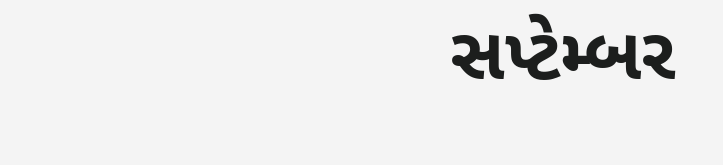સપ્ટેમ્બર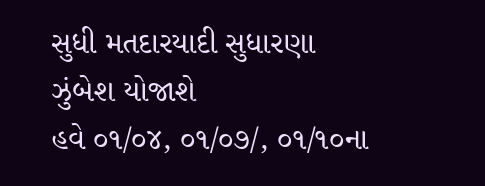સુધી મતદારયાદી સુધારણા ઝુંબેશ યોજાશે
હવે ૦૧/૦૪, ૦૧/૦૭/, ૦૧/૧૦ના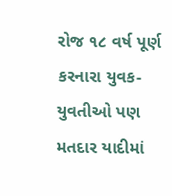રોજ ૧૮ વર્ષ પૂર્ણ કરનારા યુવક-યુવતીઓ પણ મતદાર યાદીમાં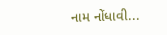નામ નોંધાવી...